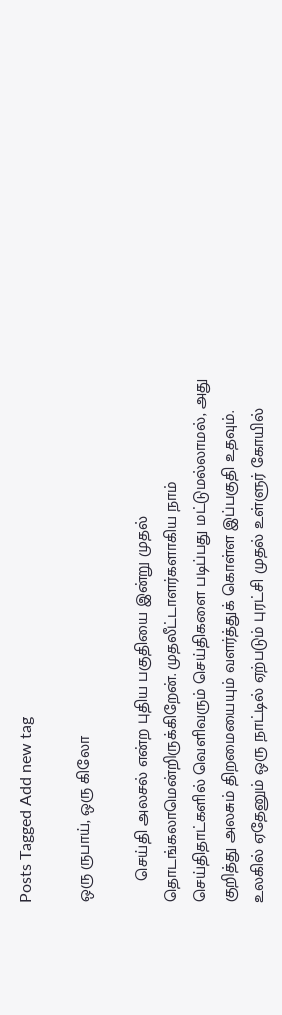Posts Tagged Add new tag

ஒரு ருபாய், ஒரு கிலோ

     செய்தி அலசல் என்ற புதிய பகுதியை இன்று முதல் தொடங்கலாமென்றிருக்கிறேன். முதலீட்டாளர்களாகிய நாம் செய்திதாட்களில் வெளிவரும் செய்திகளை படிப்பது மட்டுமல்லாமல், அது குறித்து அலசும் திறமையையும் வளர்த்துக் கொள்ள இப்பகுதி உதவும். உலகில் ஏதேனும் ஒரு நாட்டில் ஏற்படும் புரட்சி முதல் உள்ளுர் கோயில்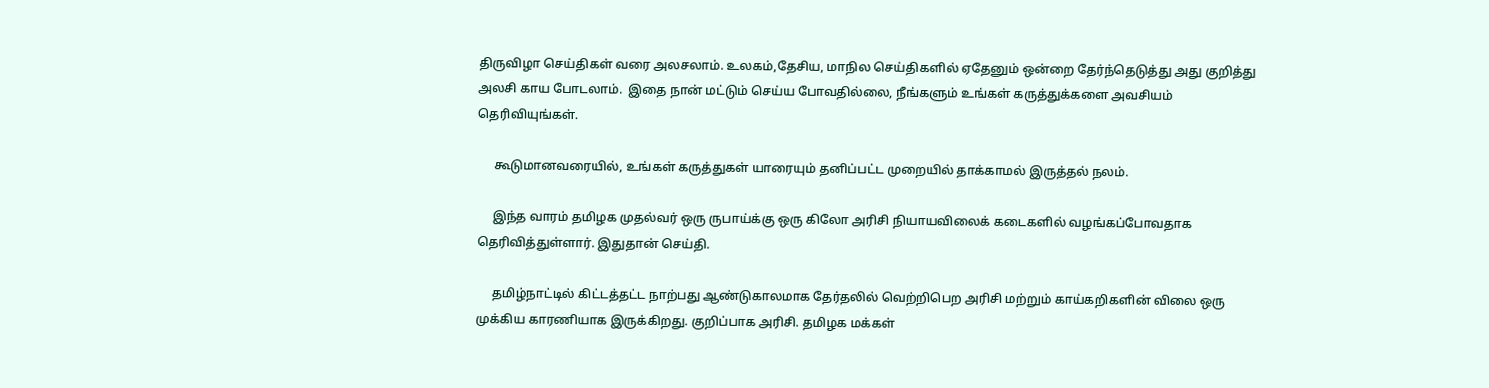திருவிழா செய்திகள் வரை அலசலாம். உலகம்,தேசிய, மாநில செய்திகளில் ஏதேனும் ஒன்றை தேர்ந்தெடுத்து அது குறித்து அலசி காய போடலாம்.  இதை நான் மட்டும் செய்ய போவதில்லை, நீங்களும் உங்கள் கருத்துக்களை அவசியம் தெரிவியுங்கள்.

     கூடுமானவரையில், உங்கள் கருத்துகள் யாரையும் தனிப்பட்ட முறையில் தாக்காமல் இருத்தல் நலம்.

     இந்த வாரம் தமிழக முதல்வர் ஒரு ருபாய்க்கு ஒரு கிலோ அரிசி நியாயவிலைக் கடைகளில் வழங்கப்போவதாக தெரிவித்துள்ளார். இதுதான் செய்தி.

     தமிழ்நாட்டில் கிட்டத்தட்ட நாற்பது ஆண்டுகாலமாக தேர்தலில் வெற்றிபெற அரிசி மற்றும் காய்கறிகளின் விலை ஒரு முக்கிய காரணியாக இருக்கிறது. குறிப்பாக அரிசி. தமிழக மக்கள்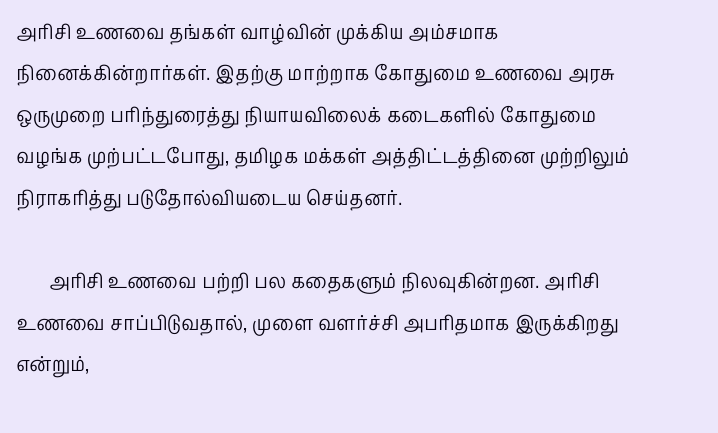அரிசி உணவை தங்கள் வாழ்வின் முக்கிய அம்சமாக நினைக்கின்றார்கள். இதற்கு மாற்றாக கோதுமை உணவை அரசு ஒருமுறை பரிந்துரைத்து நியாயவிலைக் கடைகளில் கோதுமை வழங்க முற்பட்டபோது, தமிழக மக்கள் அத்திட்டத்தினை முற்றிலும் நிராகரித்து படுதோல்வியடைய செய்தனர்.

       அரிசி உணவை பற்றி பல கதைகளும் நிலவுகின்றன. அரிசி உணவை சாப்பிடுவதால், முளை வளர்ச்சி அபரிதமாக இருக்கிறது என்றும்,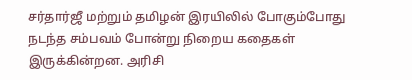சர்தார்ஜீ மற்றும் தமிழன் இரயிலில் போகும்போது நடந்த சம்பவம் போன்று நிறைய கதைகள் இருக்கின்றன. அரிசி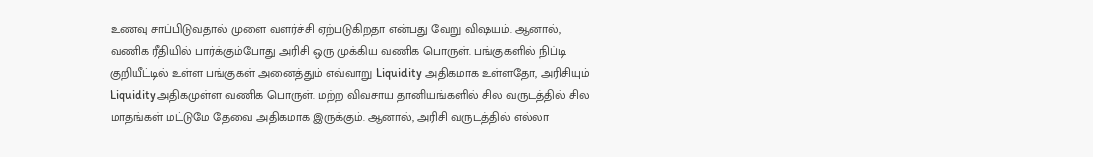உணவு சாப்பிடுவதால் முளை வளர்ச்சி ஏற்படுகிறதா என்பது வேறு விஷயம். ஆனால், வணிக ரீதியில் பார்க்கும்போது அரிசி ஒரு முக்கிய வணிக பொருள். பங்குகளில் நிப்டி குறியீட்டில் உள்ள பங்குகள் அனைத்தும் எவ்வாறு Liquidity அதிகமாக உள்ளதோ, அரிசியும் Liquidityஅதிகமுள்ள வணிக பொருள். மற்ற விவசாய தானியங்களில் சில வருடத்தில் சில மாதங்கள் மட்டுமே தேவை அதிகமாக இருக்கும். ஆனால், அரிசி வருடத்தில் எல்லா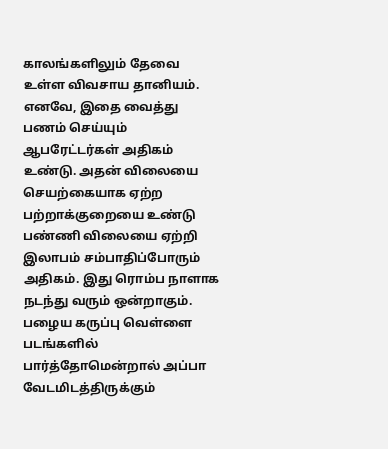காலங்களிலும் தேவை உள்ள விவசாய தானியம். எனவே, இதை வைத்து பணம் செய்யும் ஆபரேட்டர்கள் அதிகம் உண்டு. அதன் விலையை செயற்கையாக ஏற்ற பற்றாக்குறையை உண்டு பண்ணி விலையை ஏற்றி இலாபம் சம்பாதிப்போரும் அதிகம். இது ரொம்ப நாளாக நடந்து வரும் ஒன்றாகும். பழைய கருப்பு வெள்ளை படங்களில் பார்த்தோமென்றால் அப்பா வேடமிடத்திருக்கும்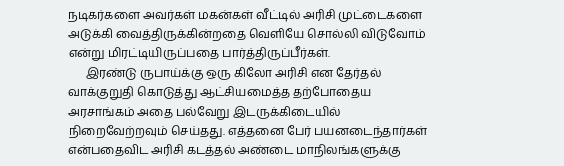நடிகர்களை அவர்கள் மகன்கள் வீட்டில் அரிசி முட்டைகளை அடுக்கி வைத்திருக்கின்றதை வெளியே சொல்லி விடுவோம் என்று மிரட்டியிருப்பதை பார்த்திருப்பீர்கள்.
      இரண்டு ருபாய்க்கு ஒரு கிலோ அரிசி என தேர்தல் வாக்குறுதி கொடுத்து ஆட்சியமைத்த தற்போதைய அரசாங்கம் அதை பல்வேறு இடருக்கிடையில் நிறைவேற்றவும் செய்தது. எத்தனை பேர் பயனடைந்தார்கள் என்பதைவிட அரிசி கடத்தல் அண்டை மாநிலங்களுக்கு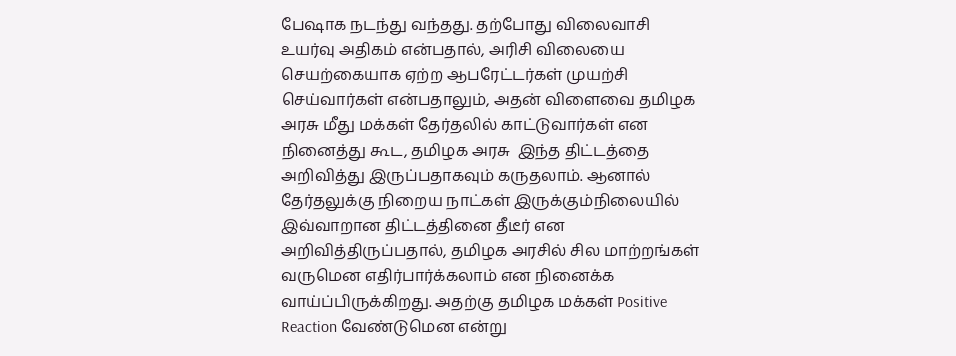பேஷாக நடந்து வந்தது. தற்போது விலைவாசி உயர்வு அதிகம் என்பதால், அரிசி விலையை செயற்கையாக ஏற்ற ஆபரேட்டர்கள் முயற்சி செய்வார்கள் என்பதாலும், அதன் விளைவை தமிழக அரசு மீது மக்கள் தேர்தலில் காட்டுவார்கள் என நினைத்து கூட, தமிழக அரசு  இந்த திட்டத்தை அறிவித்து இருப்பதாகவும் கருதலாம். ஆனால் தேர்தலுக்கு நிறைய நாட்கள் இருக்கும்நிலையில் இவ்வாறான திட்டத்தினை தீடீர் என அறிவித்திருப்பதால், தமிழக அரசில் சில மாற்றங்கள் வருமென எதிர்பார்க்கலாம் என நினைக்க வாய்ப்பிருக்கிறது. அதற்கு தமிழக மக்கள் Positive Reaction வேண்டுமென என்று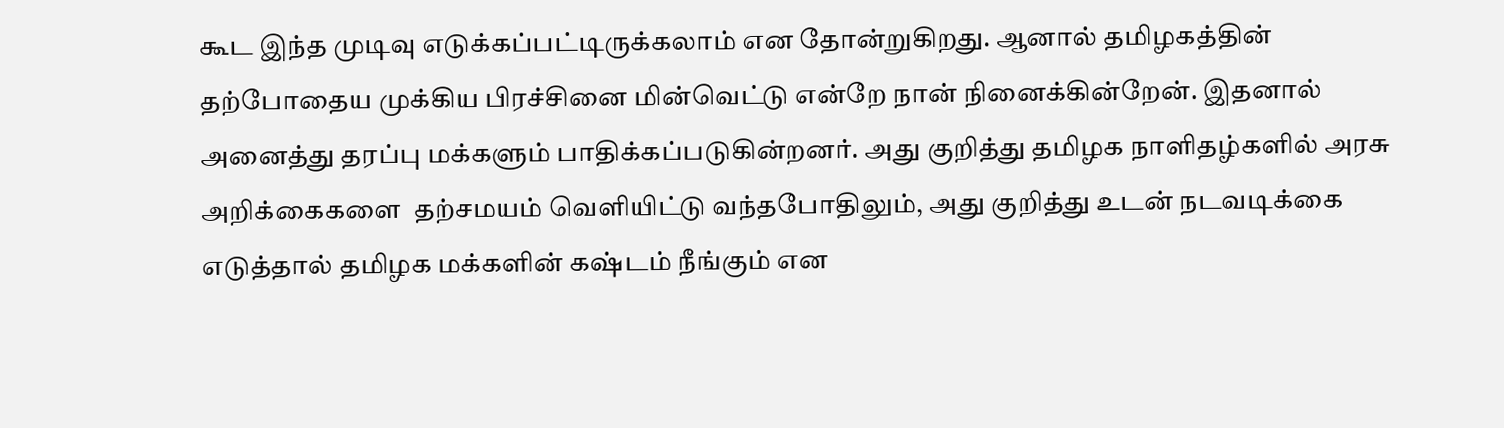கூட இந்த முடிவு எடுக்கப்பட்டிருக்கலாம் என தோன்றுகிறது. ஆனால் தமிழகத்தின் தற்போதைய முக்கிய பிரச்சினை மின்வெட்டு என்றே நான் நினைக்கின்றேன். இதனால் அனைத்து தரப்பு மக்களும் பாதிக்கப்படுகின்றனர். அது குறித்து தமிழக நாளிதழ்களில் அரசு அறிக்கைகளை  தற்சமயம் வெளியிட்டு வந்தபோதிலும், அது குறித்து உடன் நடவடிக்கை எடுத்தால் தமிழக மக்களின் கஷ்டம் நீங்கும் என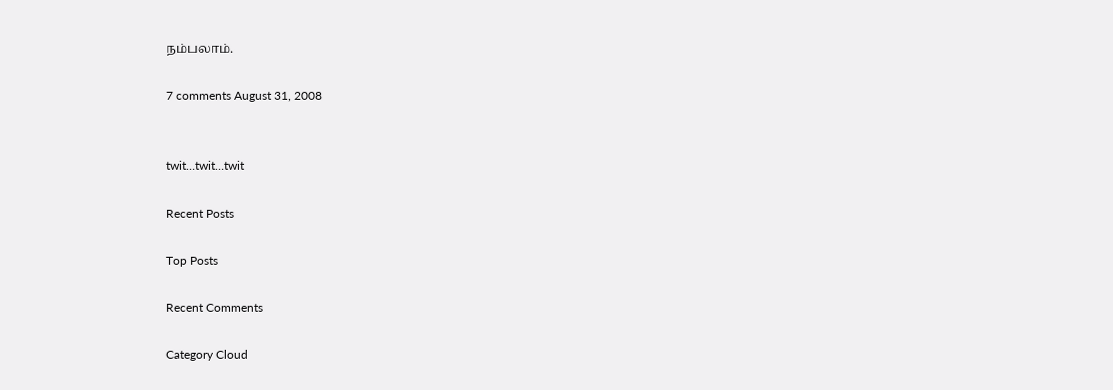நம்பலாம்.

7 comments August 31, 2008


twit…twit…twit

Recent Posts

Top Posts

Recent Comments

Category Cloud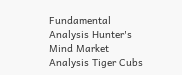Fundamental Analysis Hunter's Mind Market Analysis Tiger Cubs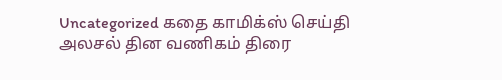Uncategorized கதை காமிக்ஸ் செய்தி அலசல் தின வணிகம் திரை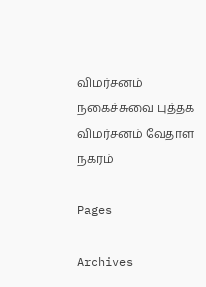விமர்சனம் நகைச்சுவை புத்தக விமர்சனம் வேதாள நகரம்

Pages

Archives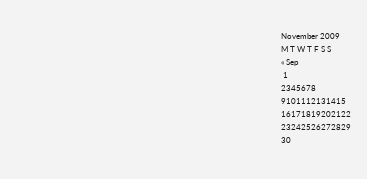November 2009
M T W T F S S
« Sep
 1
2345678
9101112131415
16171819202122
23242526272829
30